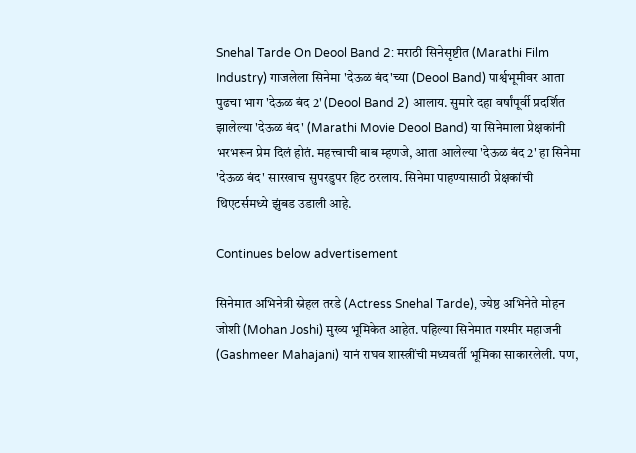Snehal Tarde On Deool Band 2: मराठी सिनेसृष्टीत (Marathi Film Industry) गाजलेला सिनेमा 'देऊळ बंद'च्या (Deool Band) पार्श्वभूमीवर आता पुढचा भाग 'देऊळ बंद 2' (Deool Band 2) आलाय. सुमारे दहा वर्षांपूर्वी प्रदर्शित झालेल्या 'देऊळ बंद' (Marathi Movie Deool Band) या सिनेमाला प्रेक्षकांनी भरभरून प्रेम दिलं होतं. महत्त्वाची बाब म्हणजे, आता आलेल्या 'देऊळ बंद 2' हा सिनेमा 'देऊळ बंद' सारखाच सुपरडुपर हिट ठरलाय. सिनेमा पाहण्यासाठी प्रेक्षकांची थिएटर्समध्ये झुंबड उडाली आहे.

Continues below advertisement

सिनेमात अभिनेत्री स्नेहल तरडे (Actress Snehal Tarde), ज्येष्ठ अभिनेते मोहन जोशी (Mohan Joshi) मुख्य भूमिकेत आहेत. पहिल्या सिनेमात गश्मीर महाजनी (Gashmeer Mahajani) यानं राघव शास्त्रींची मध्यवर्ती भूमिका साकारलेली. पण,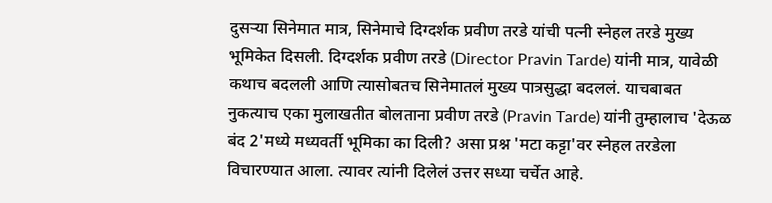दुसऱ्या सिनेमात मात्र, सिनेमाचे दिग्दर्शक प्रवीण तरडे यांची पत्नी स्नेहल तरडे मुख्य भूमिकेत दिसली. दिग्दर्शक प्रवीण तरडे (Director Pravin Tarde) यांनी मात्र, यावेळी कथाच बदलली आणि त्यासोबतच सिनेमातलं मुख्य पात्रसुद्धा बदललं. याचबाबत नुकत्याच एका मुलाखतीत बोलताना प्रवीण तरडे (Pravin Tarde) यांनी तुम्हालाच 'देऊळ बंद 2'मध्ये मध्यवर्ती भूमिका का दिली? असा प्रश्न 'मटा कट्टा'वर स्नेहल तरडेला विचारण्यात आला. त्यावर त्यांनी दिलेलं उत्तर सध्या चर्चेत आहे.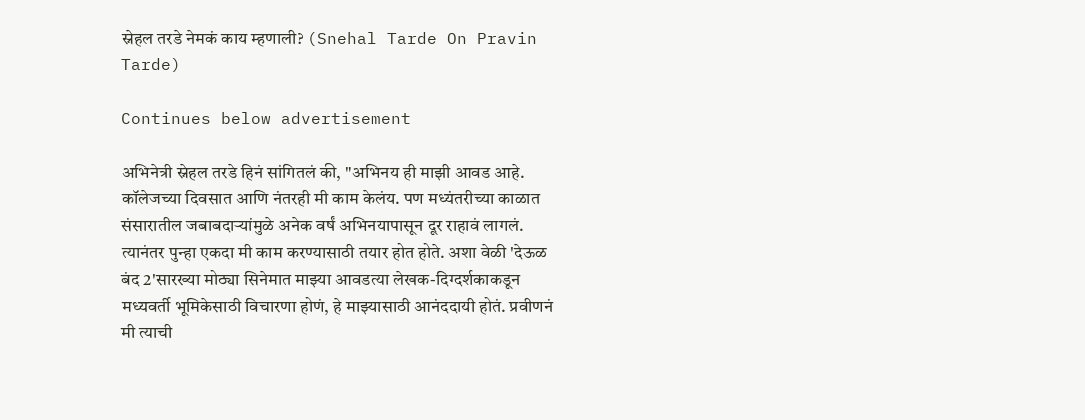स्नेहल तरडे नेमकं काय म्हणाली? (Snehal Tarde On Pravin Tarde)

Continues below advertisement

अभिनेत्री स्नेहल तरडे हिनं सांगितलं की, "अभिनय ही माझी आवड आहे. कॉलेजच्या दिवसात आणि नंतरही मी काम केलंय. पण मध्यंतरीच्या काळात संसारातील जबाबदाऱ्यांमुळे अनेक वर्षं अभिनयापासून दूर राहावं लागलं. त्यानंतर पुन्हा एकदा मी काम करण्यासाठी तयार होत होते. अशा वेळी 'देऊळ बंद 2'सारख्या मोठ्या सिनेमात माझ्या आवडत्या लेखक-दिग्दर्शकाकडून मध्यवर्ती भूमिकेसाठी विचारणा होणं, हे माझ्यासाठी आनंददायी होतं. प्रवीणनं मी त्याची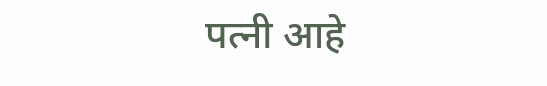पत्नी आहे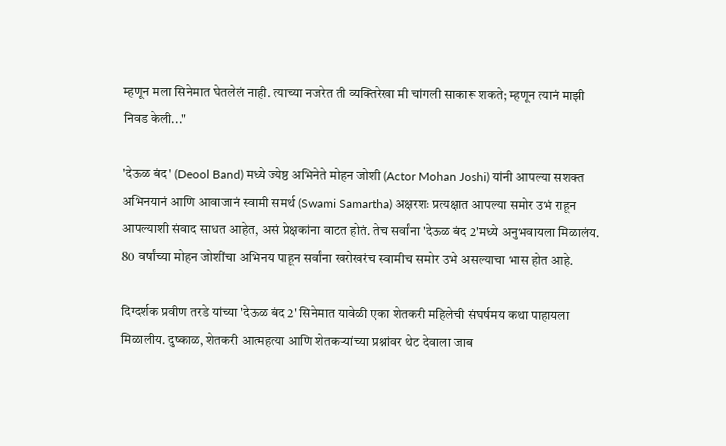म्हणून मला सिनेमात घेतलेलं नाही. त्याच्या नजरेत ती व्यक्तिरेखा मी चांगली साकारू शकते; म्हणून त्यानं माझी निवड केली..."

'देऊळ बंद' (Deool Band) मध्ये ज्येष्ठ अभिनेते मोहन जोशी (Actor Mohan Joshi) यांनी आपल्या सशक्त अभिनयानं आणि आवाजानं स्वामी समर्थ (Swami Samartha) अक्षरशः प्रत्यक्षात आपल्या समोर उभं राहून आपल्याशी संवाद साधत आहेत, असं प्रेक्षकांना वाटत होतं. तेच सर्वांना 'देऊळ बंद 2'मध्ये अनुभवायला मिळालंय. 80 वर्षांच्या मोहन जोशींचा अभिनय पाहून सर्वांना खरोखरंच स्वामीच समोर उभे असल्याचा भास होत आहे.

दिग्दर्शक प्रवीण तरडे यांच्या 'देऊळ बंद 2' सिनेमात यावेळी एका शेतकरी महिलेची संघर्षमय कथा पाहायला मिळालीय. दुष्काळ, शेतकरी आत्महत्या आणि शेतकऱ्यांच्या प्रश्नांवर थेट देवाला जाब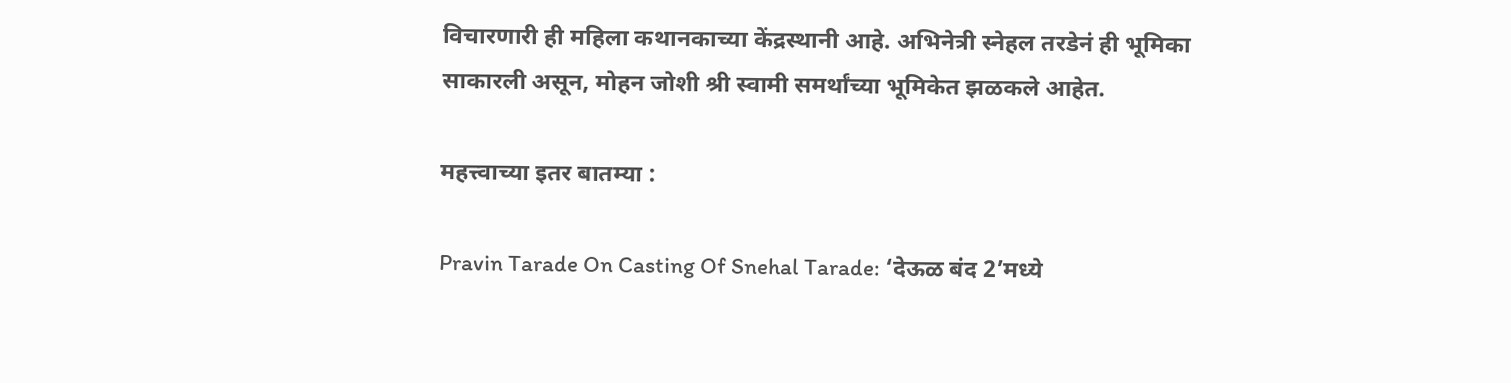विचारणारी ही महिला कथानकाच्या केंद्रस्थानी आहे. अभिनेत्री स्नेहल तरडेनं ही भूमिका साकारली असून, मोहन जोशी श्री स्वामी समर्थांच्या भूमिकेत झळकले आहेत.

महत्त्वाच्या इतर बातम्या :

Pravin Tarade On Casting Of Snehal Tarade: ‘देऊळ बंद 2’मध्ये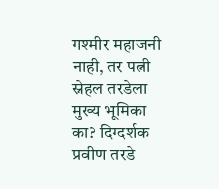गश्मीर महाजनी नाही, तर पत्नी स्नेहल तरडेला मुख्य भूमिका का? दिग्दर्शक प्रवीण तरडे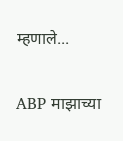म्हणाले...

ABP माझाच्या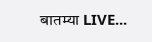बातम्या LIVE...